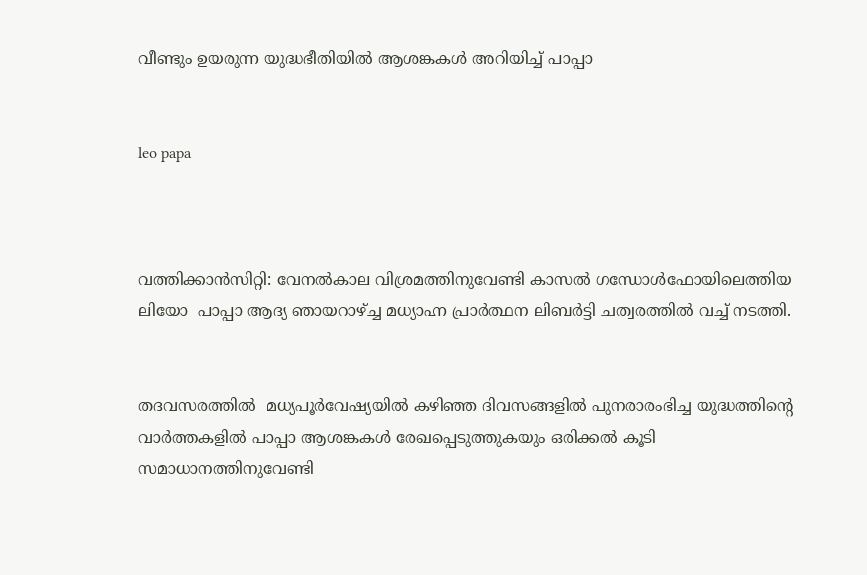വീണ്ടും ഉയരുന്ന യുദ്ധഭീതിയില്‍ ആശങ്കകള്‍ അറിയിച്ച് പാപ്പാ


leo papa



വത്തിക്കാന്‍സിറ്റി: വേനല്‍കാല വിശ്രമത്തിനുവേണ്ടി കാസല്‍ ഗന്ധോള്‍ഫോയിലെത്തിയ ലിയോ  പാപ്പാ ആദ്യ ഞായറാഴ്ച്ച മധ്യാഹ്ന പ്രാര്‍ത്ഥന ലിബര്‍ട്ടി ചത്വരത്തില്‍ വച്ച് നടത്തി.


തദവസരത്തില്‍  മധ്യപൂര്‍വേഷ്യയില്‍ കഴിഞ്ഞ ദിവസങ്ങളില്‍ പുനരാരംഭിച്ച യുദ്ധത്തിന്റെ വാര്‍ത്തകളില്‍ പാപ്പാ ആശങ്കകള്‍ രേഖപ്പെടുത്തുകയും ഒരിക്കല്‍ കൂടി സമാധാനത്തിനുവേണ്ടി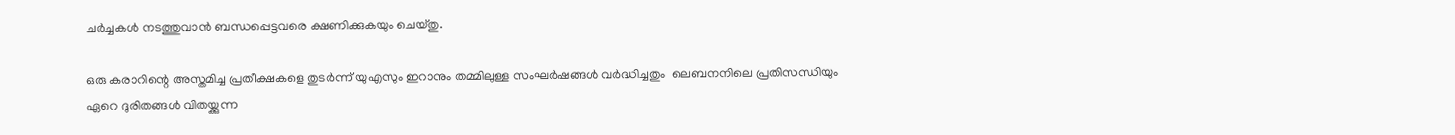ചര്‍ച്ചകള്‍ നടത്തുവാന്‍ ബന്ധപ്പെട്ടവരെ ക്ഷണിക്കുകയും ചെയ്തു.

ഒരു കരാറിന്റെ അസ്തമിച്ച പ്രതീക്ഷകളെ തുടര്‍ന്ന് യുഎസും ഇറാനും തമ്മിലുള്ള സംഘര്‍ഷങ്ങള്‍ വര്‍ദ്ധിച്ചതും  ലെബനനിലെ പ്രതിസന്ധിയും ഏറെ ദുരിതങ്ങള്‍ വിതയ്ക്കുന്ന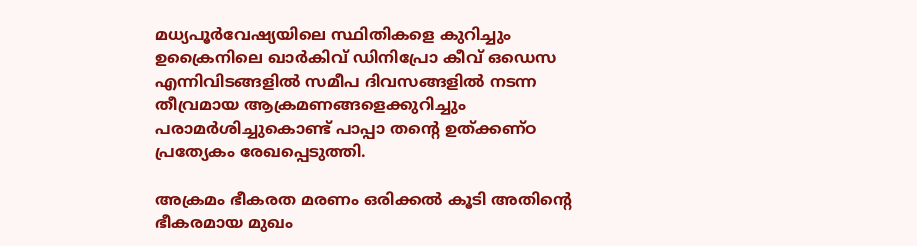മധ്യപൂര്‍വേഷ്യയിലെ സ്ഥിതികളെ കുറിച്ചും ഉക്രൈനിലെ ഖാര്‍കിവ് ഡിനിപ്രോ കീവ് ഒഡെസ എന്നിവിടങ്ങളില്‍ സമീപ ദിവസങ്ങളില്‍ നടന്ന തീവ്രമായ ആക്രമണങ്ങളെക്കുറിച്ചും പരാമര്‍ശിച്ചുകൊണ്ട് പാപ്പാ തന്റെ ഉത്ക്കണ്ഠ പ്രത്യേകം രേഖപ്പെടുത്തി.

അക്രമം ഭീകരത മരണം ഒരിക്കല്‍ കൂടി അതിന്റെ ഭീകരമായ മുഖം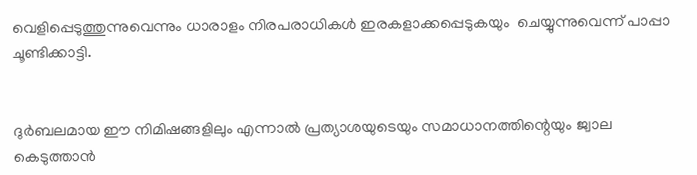വെളിപ്പെടുത്തുന്നുവെന്നും ധാരാളം നിരപരാധികള്‍ ഇരകളാക്കപ്പെടുകയും  ചെയ്യുന്നുവെന്ന് പാപ്പാ ചൂണ്ടിക്കാട്ടി.


ദുര്‍ബലമായ ഈ നിമിഷങ്ങളിലും എന്നാല്‍ പ്രത്യാശയുടെയും സമാധാനത്തിന്റെയും ജ്വാല കെടുത്താന്‍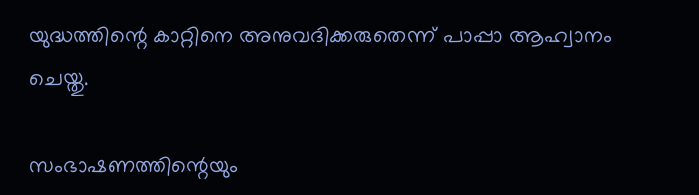യുദ്ധത്തിന്റെ കാറ്റിനെ അനുവദിക്കരുതെന്ന് പാപ്പാ ആഹ്വാനം ചെയ്തു.

സംഭാഷണത്തിന്റെയും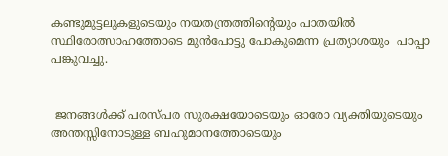കണ്ടുമുട്ടലുകളുടെയും നയതന്ത്രത്തിന്റെയും പാതയില്‍ സ്ഥിരോത്സാഹത്തോടെ മുന്‍പോട്ടു പോകുമെന്ന പ്രത്യാശയും  പാപ്പാ പങ്കുവച്ചു.


 ജനങ്ങള്‍ക്ക് പരസ്പര സുരക്ഷയോടെയും ഓരോ വ്യക്തിയുടെയും അന്തസ്സിനോടുള്ള ബഹുമാനത്തോടെയും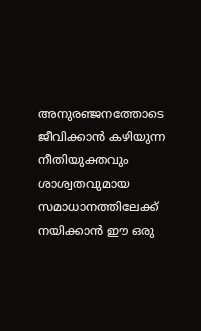അനുരഞ്ജനത്തോടെ ജീവിക്കാന്‍ കഴിയുന്ന നീതിയുക്തവും ശാശ്വതവുമായ സമാധാനത്തിലേക്ക് നയിക്കാന്‍ ഈ ഒരു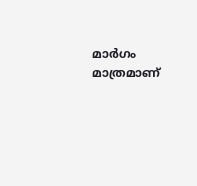മാര്‍ഗം മാത്രമാണ്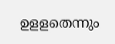ഉളളതെന്നും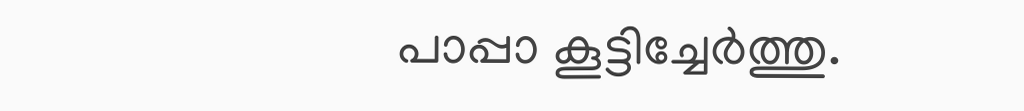പാപ്പാ കൂട്ടിച്ചേര്‍ത്തു.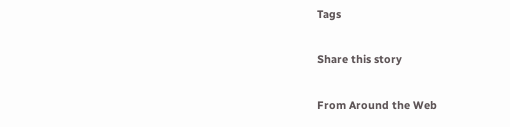Tags

Share this story

From Around the Web